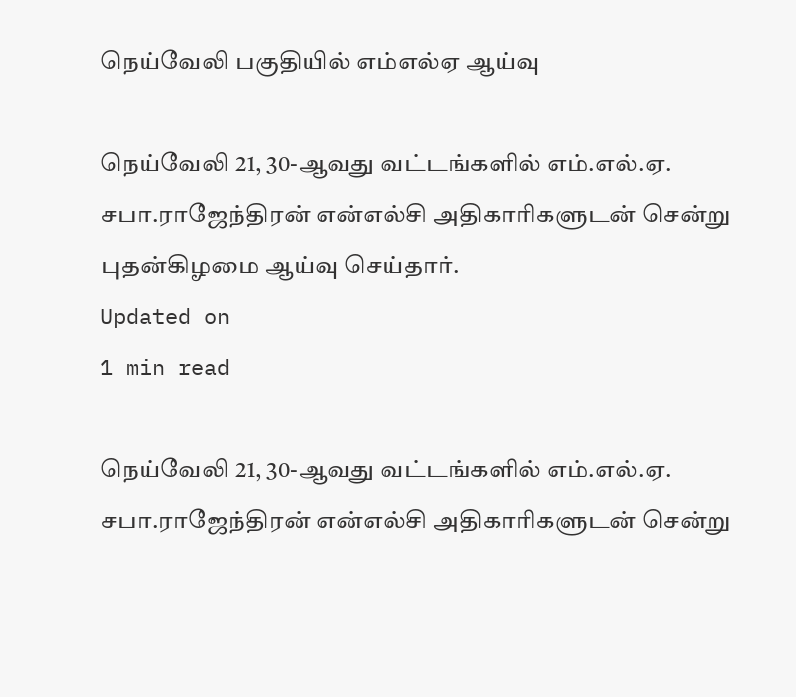நெய்வேலி பகுதியில் எம்எல்ஏ ஆய்வு

நெய்வேலி 21, 30-ஆவது வட்டங்களில் எம்.எல்.ஏ. சபா.ராஜேந்திரன் என்எல்சி அதிகாரிகளுடன் சென்று புதன்கிழமை ஆய்வு செய்தார்.
Updated on
1 min read

நெய்வேலி 21, 30-ஆவது வட்டங்களில் எம்.எல்.ஏ. சபா.ராஜேந்திரன் என்எல்சி அதிகாரிகளுடன் சென்று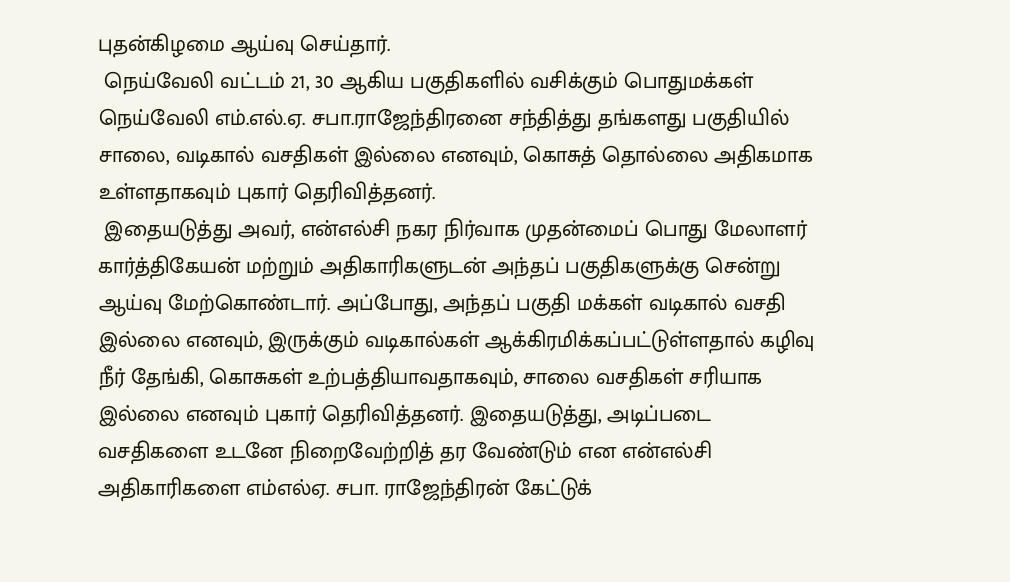புதன்கிழமை ஆய்வு செய்தார்.
 நெய்வேலி வட்டம் 21, 30 ஆகிய பகுதிகளில் வசிக்கும் பொதுமக்கள் நெய்வேலி எம்.எல்.ஏ. சபா.ராஜேந்திரனை சந்தித்து தங்களது பகுதியில் சாலை, வடிகால் வசதிகள் இல்லை எனவும், கொசுத் தொல்லை அதிகமாக உள்ளதாகவும் புகார் தெரிவித்தனர்.
 இதையடுத்து அவர், என்எல்சி நகர நிர்வாக முதன்மைப் பொது மேலாளர் கார்த்திகேயன் மற்றும் அதிகாரிகளுடன் அந்தப் பகுதிகளுக்கு சென்று ஆய்வு மேற்கொண்டார். அப்போது, அந்தப் பகுதி மக்கள் வடிகால் வசதி இல்லை எனவும், இருக்கும் வடிகால்கள் ஆக்கிரமிக்கப்பட்டுள்ளதால் கழிவு நீர் தேங்கி, கொசுகள் உற்பத்தியாவதாகவும், சாலை வசதிகள் சரியாக இல்லை எனவும் புகார் தெரிவித்தனர். இதையடுத்து, அடிப்படை வசதிகளை உடனே நிறைவேற்றித் தர வேண்டும் என என்எல்சி அதிகாரிகளை எம்எல்ஏ. சபா. ராஜேந்திரன் கேட்டுக்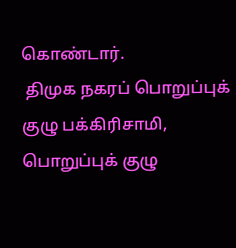கொண்டார்.
 திமுக நகரப் பொறுப்புக் குழு பக்கிரிசாமி, பொறுப்புக் குழு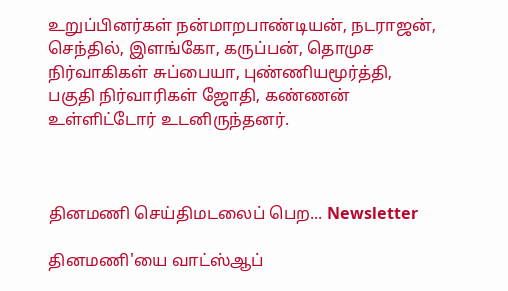உறுப்பினர்கள் நன்மாறபாண்டியன், நடராஜன், செந்தில், இளங்கோ, கருப்பன், தொமுச நிர்வாகிகள் சுப்பையா, புண்ணியமூர்த்தி, பகுதி நிர்வாரிகள் ஜோதி, கண்ணன் உள்ளிட்டோர் உடனிருந்தனர்.



தினமணி செய்திமடலைப் பெற... Newsletter

தினமணி'யை வாட்ஸ்ஆப்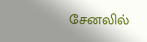சேனலில்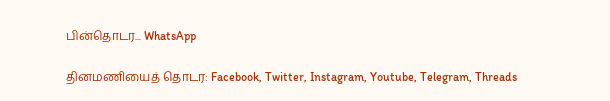பின்தொடர... WhatsApp

தினமணியைத் தொடர: Facebook, Twitter, Instagram, Youtube, Telegram, Threads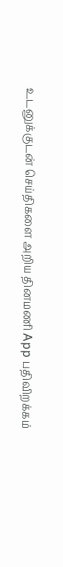உடனுக்குடன் செய்திகளை அறிய தினமணி App பதிவிறக்கம்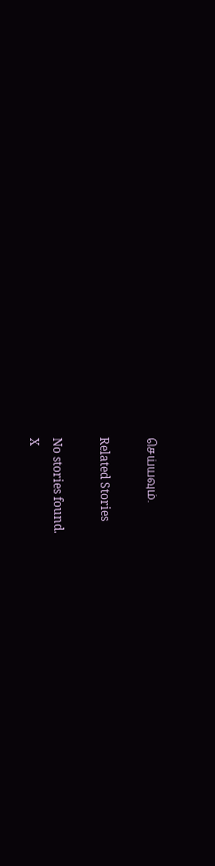செய்யவும்.

Related Stories

No stories found.
X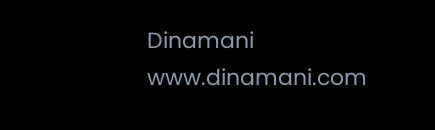Dinamani
www.dinamani.com